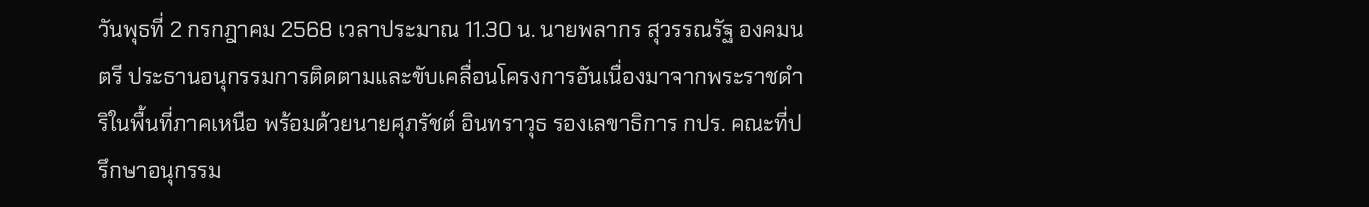วันพุธที่ 2 กรกฎาคม 2568 เวลาประมาณ 11.30 น. นายพลากร สุวรรณรัฐ องคมนตรี ประธานอนุกรรมการติดตามและขับเคลื่อนโครงการอันเนื่องมาจากพระราชดำริในพื้นที่ภาคเหนือ พร้อมด้วยนายศุภรัชต์ อินทราวุธ รองเลขาธิการ กปร. คณะที่ปรึกษาอนุกรรม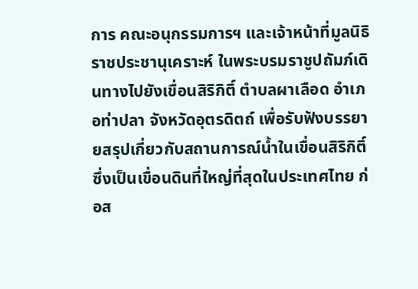การ คณะอนุกรรมการฯ และเจ้าหน้าที่มูลนิธิราชประชานุเคราะห์ ในพระบรมราชูปถัมภ์เดินทางไปยังเขื่อนสิริกิติ์ ตำบลผาเลือด อำเภอท่าปลา จังหวัดอุตรดิตถ์ เพื่อรับฟังบรรยายสรุปเกี่ยวกับสถานการณ์น้ำในเขื่อนสิริกิติ์ ซึ่งเป็นเขื่อนดินที่ใหญ่ที่สุดในประเทศไทย ก่อส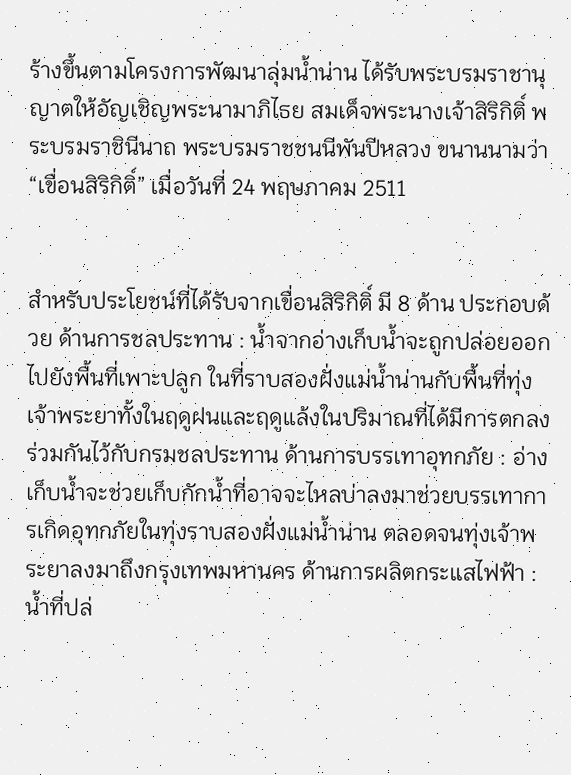ร้างขึ้นตามโครงการพัฒนาลุ่มน้ำน่าน ได้รับพระบรมราชานุญาตให้อัญเชิญพระนามาภิไธย สมเด็จพระนางเจ้าสิริกิติ์ พระบรมราชินีนาถ พระบรมราชชนนีพันปีหลวง ขนานนามว่า “เขื่อนสิริกิติ์” เมื่อวันที่ 24 พฤษภาคม 2511


สำหรับประโยชน์ที่ได้รับจากเขื่อนสิริกิติ์ มี 8 ด้าน ประกอบด้วย ด้านการชลประทาน : น้ำจากอ่างเก็บน้ำจะถูกปล่อยออกไปยังพื้นที่เพาะปลูก ในที่ราบสองฝั่งแม่น้ำน่านกับพื้นที่ทุ่งเจ้าพระยาทั้งในฤดูฝนและฤดูแล้งในปริมาณที่ได้มีการตกลงร่วมกันไว้กับกรมชลประทาน ด้านการบรรเทาอุทกภัย : อ่างเก็บน้ำจะช่วยเก็บกักน้ำที่อาจจะไหลบ่าลงมาช่วยบรรเทาการเกิดอุทกภัยในทุ่งราบสองฝั่งแม่น้ำน่าน ตลอดจนทุ่งเจ้าพระยาลงมาถึงกรุงเทพมหานคร ด้านการผลิตกระแสไฟฟ้า : น้ำที่ปล่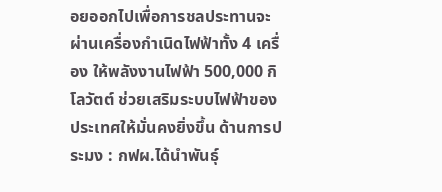อยออกไปเพื่อการชลประทานจะผ่านเครื่องกำเนิดไฟฟ้าทั้ง 4 เครื่อง ให้พลังงานไฟฟ้า 500,000 กิโลวัตต์ ช่วยเสริมระบบไฟฟ้าของประเทศให้มั่นคงยิ่งขึ้น ด้านการประมง : กฟผ.ได้นำพันธุ์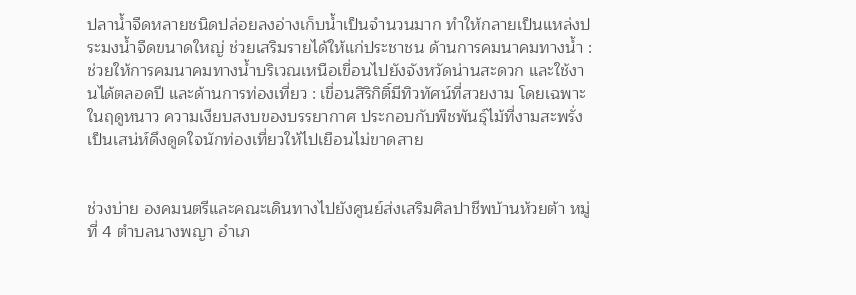ปลาน้ำจืดหลายชนิดปล่อยลงอ่างเก็บน้ำเป็นจำนวนมาก ทำให้กลายเป็นแหล่งประมงน้ำจืดขนาดใหญ่ ช่วยเสริมรายได้ให้แก่ประชาชน ด้านการคมนาคมทางน้ำ : ช่วยให้การคมนาคมทางน้ำบริเวณเหนือเขื่อนไปยังจังหวัดน่านสะดวก และใช้งานได้ตลอดปี และด้านการท่องเที่ยว : เขื่อนสิริกิติ์มีทิวทัศน์ที่สวยงาม โดยเฉพาะในฤดูหนาว ความเงียบสงบของบรรยากาศ ประกอบกับพืชพันธุ์ไม้ที่งามสะพรั่งเป็นเสน่ห์ดึงดูดใจนักท่องเที่ยวให้ไปเยือนไม่ขาดสาย


ช่วงบ่าย องคมนตรีและคณะเดินทางไปยังศูนย์ส่งเสริมศิลปาชีพบ้านห้วยต้า หมู่ที่ 4 ตำบลนางพญา อำเภ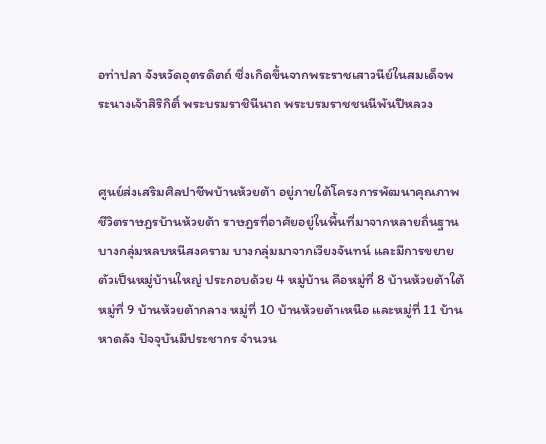อท่าปลา จังหวัดอุตรดิตถ์ ซึ่งเกิดขึ้นจากพระราชเสาวนีย์ในสมเด็จพระนางเจ้าสิริกิติ์ พระบรมราชินีนาถ พระบรมราชชนนีพันปีหลวง


ศูนย์ส่งเสริมศิลปาชีพบ้านห้วยต้า อยู่ภายใต้โครงการพัฒนาคุณภาพชีวิตราษฎรบ้านห้วยต้า ราษฎรที่อาศัยอยู่ในพื้นที่มาจากหลายถิ่นฐานบางกลุ่มหลบหนีสงคราม บางกลุ่มมาจากเวียงจันทน์ และมีการขยายตัวเป็นหมู่บ้านใหญ่ ประกอบด้วย 4 หมู่บ้าน คือหมู่ที่ 8 บ้านห้วยต้าใต้ หมู่ที่ 9 บ้านห้วยต้ากลาง หมู่ที่ 10 บ้านห้วยต้าเหนือ และหมู่ที่ 11 บ้านหาดลัง ปัจจุบันมีประชากร จำนวน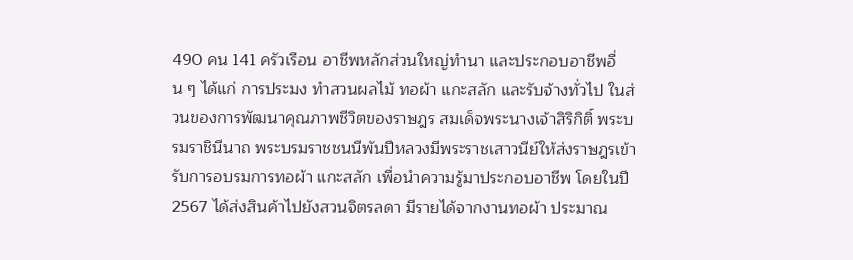490 คน 141 ครัวเรือน อาชีพหลักส่วนใหญ่ทำนา และประกอบอาชีพอื่น ๆ ได้แก่ การประมง ทำสวนผลไม้ ทอผ้า แกะสลัก และรับจ้างทั่วไป ในส่วนของการพัฒนาคุณภาพชีวิตของราษฎร สมเด็จพระนางเจ้าสิริกิติ์ พระบรมราชินีนาถ พระบรมราชชนนีพันปีหลวงมีพระราชเสาวนีย์ให้ส่งราษฎรเข้ารับการอบรมการทอผ้า แกะสลัก เพื่อนำความรู้มาประกอบอาชีพ โดยในปี 2567 ได้ส่งสินค้าไปยังสวนจิตรลดา มีรายได้จากงานทอผ้า ประมาณ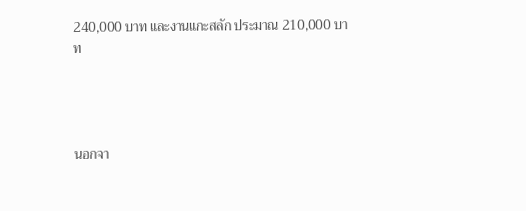240,000 บาท และงานแกะสลัก ประมาณ 210,000 บาท




นอกจา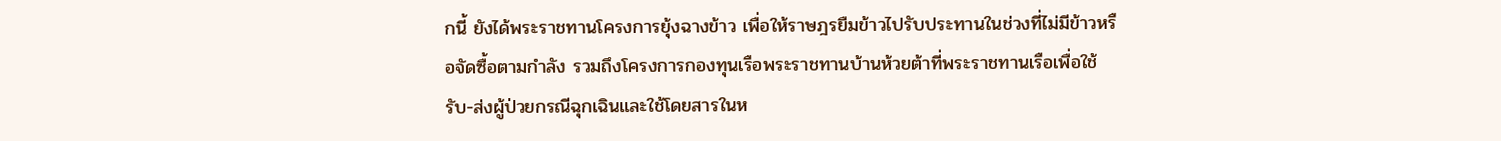กนี้ ยังได้พระราชทานโครงการยุ้งฉางข้าว เพื่อให้ราษฎรยืมข้าวไปรับประทานในช่วงที่ไม่มีข้าวหรือจัดซื้อตามกำลัง รวมถึงโครงการกองทุนเรือพระราชทานบ้านห้วยต้าที่พระราชทานเรือเพื่อใช้รับ-ส่งผู้ป่วยกรณีฉุกเฉินและใช้โดยสารในห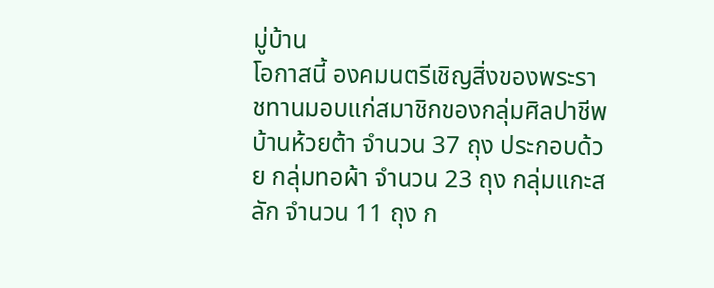มู่บ้าน
โอกาสนี้ องคมนตรีเชิญสิ่งของพระราชทานมอบแก่สมาชิกของกลุ่มศิลปาชีพบ้านห้วยต้า จำนวน 37 ถุง ประกอบด้วย กลุ่มทอผ้า จำนวน 23 ถุง กลุ่มแกะสลัก จำนวน 11 ถุง ก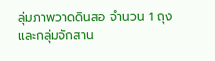ลุ่มภาพวาดดินสอ จำนวน 1 ถุง และกลุ่มจักสาน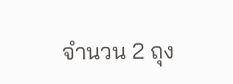จำนวน 2 ถุง